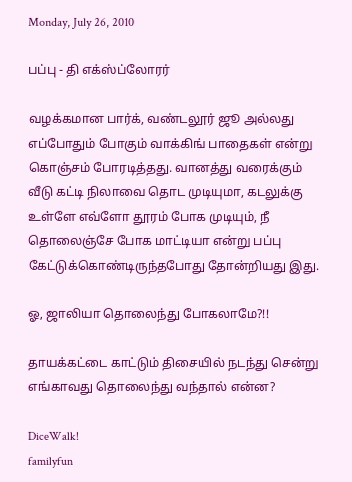Monday, July 26, 2010

பப்பு - தி எக்ஸ்ப்லோரர்

வழக்கமான பார்க், வண்டலூர் ஜூ அல்லது எப்போதும் போகும் வாக்கிங் பாதைகள் என்று கொஞ்சம் போரடித்தது. வானத்து வரைக்கும் வீடு கட்டி நிலாவை தொட முடியுமா, கடலுக்கு உள்ளே எவ்ளோ தூரம் போக முடியும், நீ தொலைஞ்சே போக மாட்டியா என்று பப்பு கேட்டுக்கொண்டிருந்தபோது தோன்றியது இது.

ஓ, ஜாலியா தொலைந்து போகலாமே?!!

தாயக்கட்டை காட்டும் திசையில் நடந்து சென்று எங்காவது தொலைந்து வந்தால் என்ன?

DiceWalk!
familyfun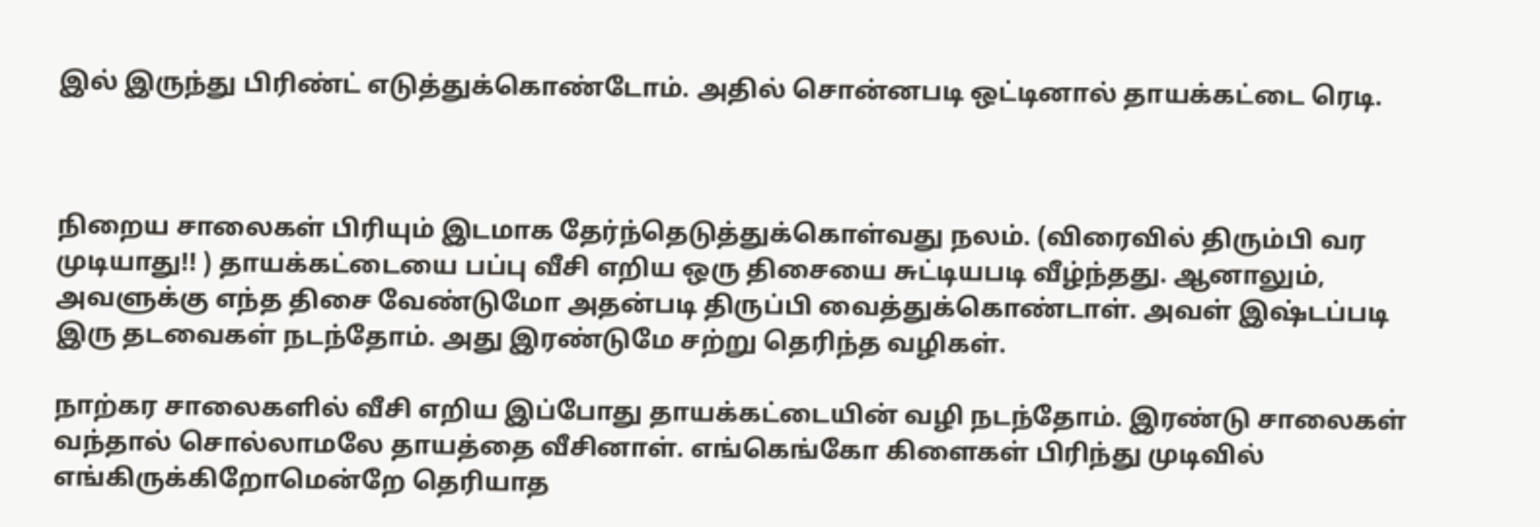இல் இருந்து பிரிண்ட் எடுத்துக்கொண்டோம். அதில் சொன்னபடி ஒட்டினால் தாயக்கட்டை ரெடி.



நிறைய சாலைகள் பிரியும் இடமாக தேர்ந்தெடுத்துக்கொள்வது நலம். (விரைவில் திரும்பி வர முடியாது!! ) தாயக்கட்டையை பப்பு வீசி எறிய ஒரு திசையை சுட்டியபடி வீழ்ந்தது. ஆனாலும், அவளுக்கு எந்த திசை வேண்டுமோ அதன்படி திருப்பி வைத்துக்கொண்டாள். அவள் இஷ்டப்படி இரு தடவைகள் நடந்தோம். அது இரண்டுமே சற்று தெரிந்த வழிகள்.

நாற்கர சாலைகளில் வீசி எறிய இப்போது தாயக்கட்டையின் வழி நடந்தோம். இரண்டு சாலைகள் வந்தால் சொல்லாமலே தாயத்தை வீசினாள். எங்கெங்கோ கிளைகள் பிரிந்து முடிவில் எங்கிருக்கிறோமென்றே தெரியாத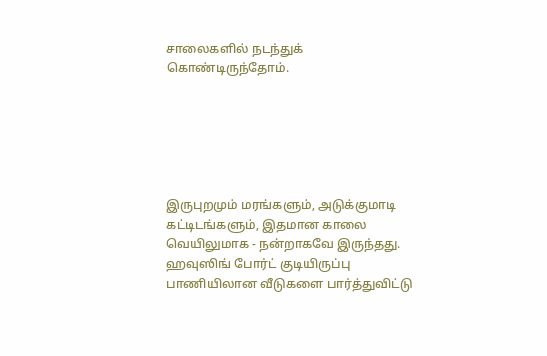சாலைகளில் நடந்துக் கொண்டிருந்தோம்.






இருபுறமும் மரங்களும், அடுக்குமாடி கட்டிடங்களும், இதமான காலை வெயிலுமாக - நன்றாகவே இருந்தது. ஹவுஸிங் போர்ட் குடியிருப்பு பாணியிலான வீடுகளை பார்த்துவிட்டு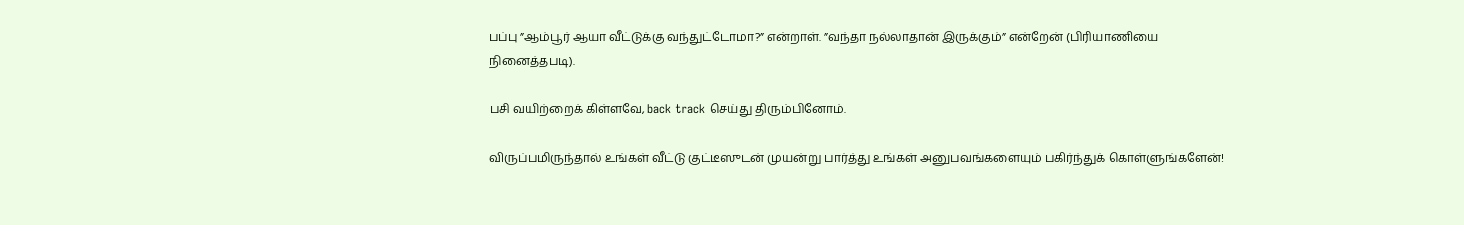பப்பு ”ஆம்பூர் ஆயா வீட்டுக்கு வந்துட்டோமா?” என்றாள். ”வந்தா நல்லாதான் இருக்கும்” என்றேன் (பிரியாணியை நினைத்தபடி).

பசி வயிற்றைக் கிள்ளவே, back track செய்து திரும்பினோம்.

விருப்பமிருந்தால் உங்கள் வீட்டு குட்டீஸுடன் முயன்று பார்த்து உங்கள் அனுபவங்களையும் பகிர்ந்துக் கொள்ளுங்களேன்!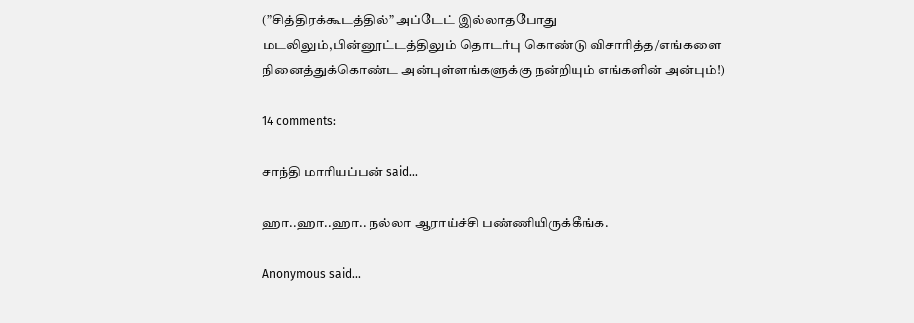(”சித்திரக்கூடத்தில்” அப்டேட் இல்லாதபோது மடலிலும்,பின்னூட்டத்திலும் தொடர்பு கொண்டு விசாரித்த/எங்களை நினைத்துக்கொண்ட அன்புள்ளங்களுக்கு நன்றியும் எங்களின் அன்பும்!)

14 comments:

சாந்தி மாரியப்பன் said...

ஹா..ஹா..ஹா.. நல்லா ஆராய்ச்சி பண்ணியிருக்கீங்க.

Anonymous said...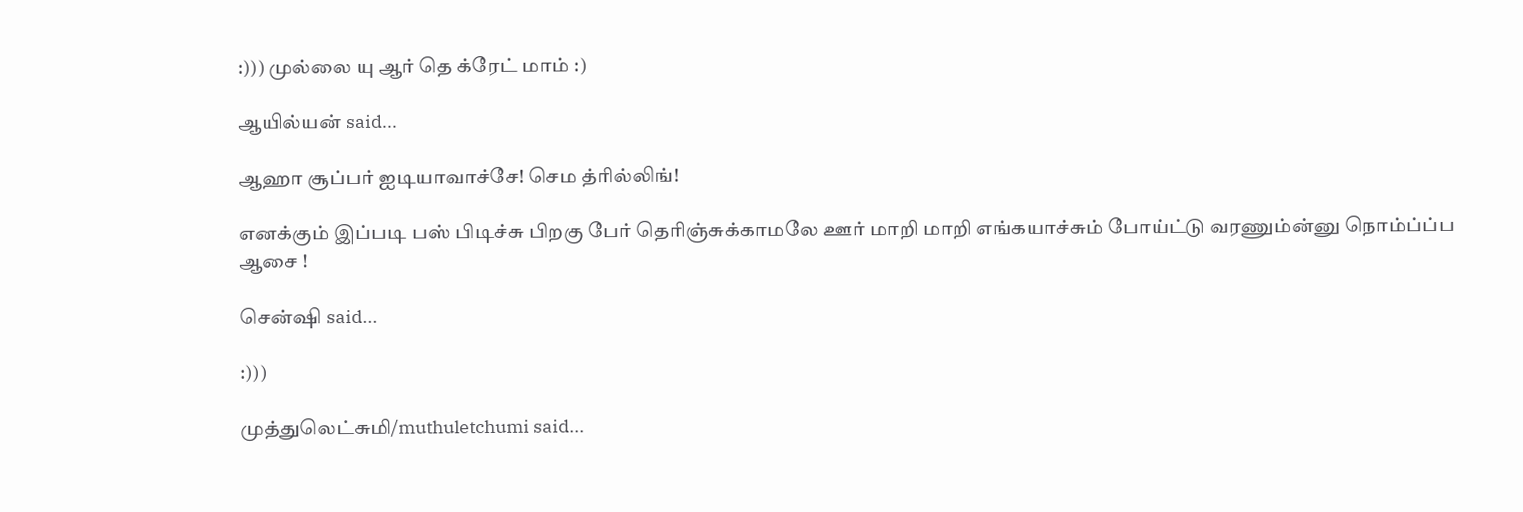:))) முல்லை யு ஆர் தெ க்ரேட் மாம் :)

ஆயில்யன் said...

ஆஹா சூப்பர் ஐடியாவாச்சே! செம த்ரில்லிங்!

எனக்கும் இப்படி பஸ் பிடிச்சு பிறகு பேர் தெரிஞ்சுக்காமலே ஊர் மாறி மாறி எங்கயாச்சும் போய்ட்டு வரணும்ன்னு நொம்ப்ப்ப ஆசை !

சென்ஷி said...

:)))

முத்துலெட்சுமி/muthuletchumi said...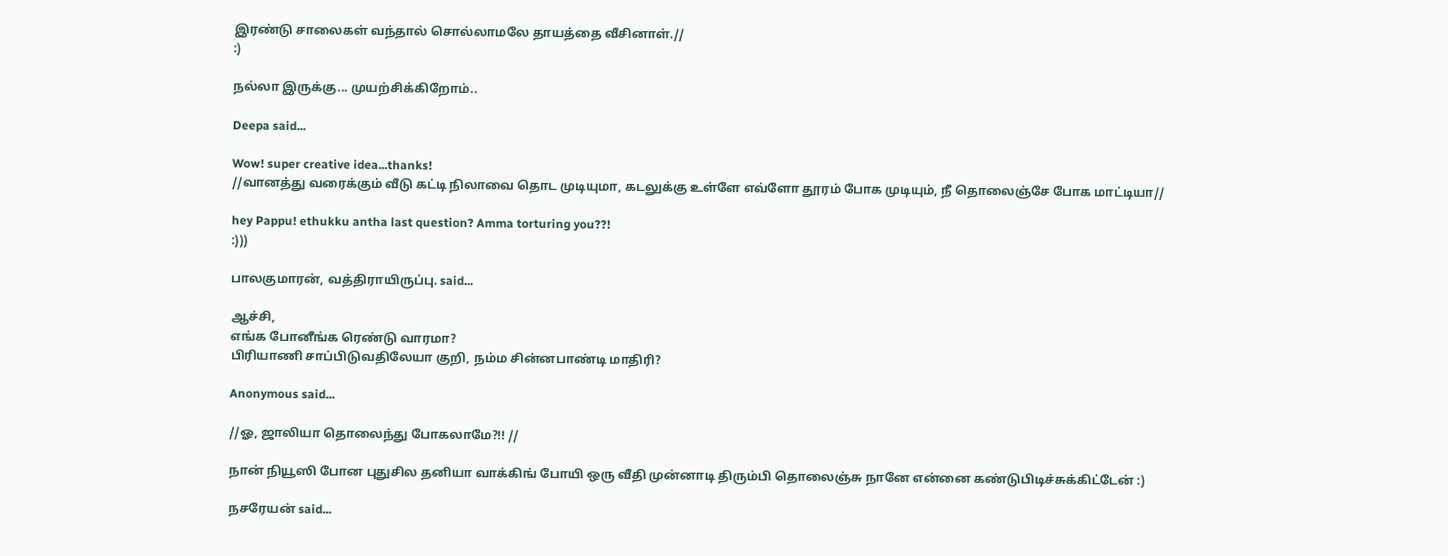இரண்டு சாலைகள் வந்தால் சொல்லாமலே தாயத்தை வீசினாள்.//
:)

நல்லா இருக்கு... முயற்சிக்கிறோம்..

Deepa said...

Wow! super creative idea...thanks!
//வானத்து வரைக்கும் வீடு கட்டி நிலாவை தொட முடியுமா, கடலுக்கு உள்ளே எவ்ளோ தூரம் போக முடியும், நீ தொலைஞ்சே போக மாட்டியா//

hey Pappu! ethukku antha last question? Amma torturing you??!
:)))

பாலகுமாரன், வத்திராயிருப்பு. said...

ஆச்சி,
எங்க போனீங்க ரெண்டு வாரமா?
பிரியாணி சாப்பிடுவதிலேயா குறி, நம்ம சின்னபாண்டி மாதிரி?

Anonymous said...

//ஓ, ஜாலியா தொலைந்து போகலாமே?!! //

நான் நியூஸி போன புதுசில தனியா வாக்கிங் போயி ஒரு வீதி முன்னாடி திரும்பி தொலைஞ்சு நானே என்னை கண்டுபிடிச்சுக்கிட்டேன் :)

நசரேயன் said...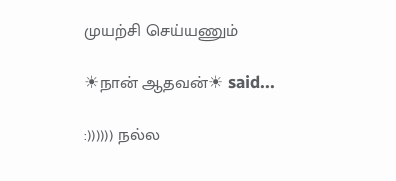முயற்சி செய்யணும்

☀நான் ஆதவன்☀ said...

:)))))) நல்ல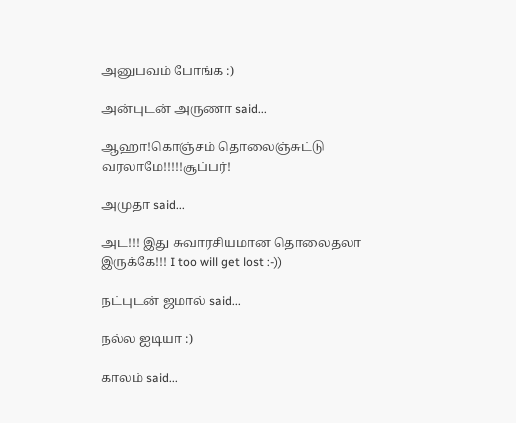அனுபவம் போங்க :)

அன்புடன் அருணா said...

ஆஹா!கொஞ்சம் தொலைஞ்சுட்டு வரலாமே!!!!!சூப்பர்!

அமுதா said...

அட!!! இது சுவாரசியமான தொலைதலா இருக்கே!!! I too will get lost :-))

நட்புடன் ஜமால் said...

நல்ல ஐடியா :)

காலம் said...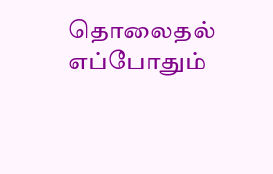தொலைதல் எப்போதும்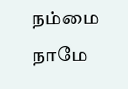நம்மை நாமே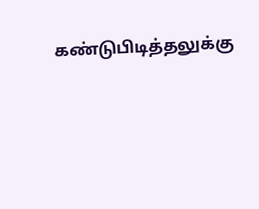கண்டுபிடித்தலுக்கு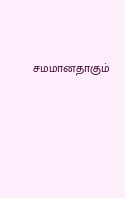சமமானதாகும்